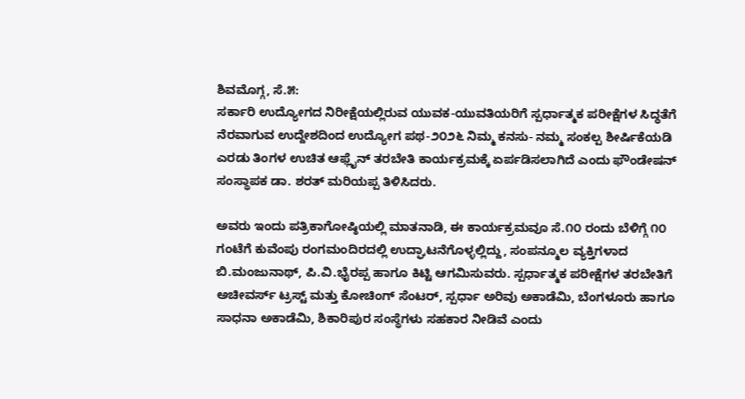ಶಿವಮೊಗ್ಗ, ಸೆ.೫:
ಸರ್ಕಾರಿ ಉದ್ಯೋಗದ ನಿರೀಕ್ಷೆಯಲ್ಲಿರುವ ಯುವಕ-ಯುವತಿಯರಿಗೆ ಸ್ಪರ್ಧಾತ್ಮಕ ಪರೀಕ್ಷೆಗಳ ಸಿದ್ಧತೆಗೆ ನೆರವಾಗುವ ಉದ್ದೇಶದಿಂದ ಉದ್ಯೋಗ ಪಥ-೨೦೨೬ ನಿಮ್ಮ ಕನಸು- ನಮ್ಮ ಸಂಕಲ್ಪ ಶೀರ್ಷಿಕೆಯಡಿ ಎರಡು ತಿಂಗಳ ಉಚಿತ ಆಫ್ಲೈನ್ ತರಬೇತಿ ಕಾರ್ಯಕ್ರಮಕ್ಕೆ ಏರ್ಪಡಿಸಲಾಗಿದೆ ಎಂದು ಫೌಂಡೇಷನ್ ಸಂಸ್ಥಾಪಕ ಡಾ. ಶರತ್ ಮರಿಯಪ್ಪ ತಿಳಿಸಿದರು.

ಅವರು ಇಂದು ಪತ್ರಿಕಾಗೋಷ್ಠಿಯಲ್ಲಿ ಮಾತನಾಡಿ, ಈ ಕಾರ್ಯಕ್ರಮವೂ ಸೆ.೧೦ ರಂದು ಬೆಳಿಗ್ಗೆ ೧೦ ಗಂಟೆಗೆ ಕುವೆಂಪು ರಂಗಮಂದಿರದಲ್ಲಿ ಉದ್ಘಾಟನೆಗೊಳ್ಳಲ್ಲಿದ್ದು, ಸಂಪನ್ಮೂಲ ವ್ಯಕ್ತಿಗಳಾದ ಬಿ.ಮಂಜುನಾಥ್, ಪಿ.ವಿ.ಭೈರಪ್ಪ ಹಾಗೂ ಕಿಟ್ಟಿ ಆಗಮಿಸುವರು. ಸ್ಪರ್ಧಾತ್ಮಕ ಪರೀಕ್ಷೆಗಳ ತರಬೇತಿಗೆ ಅಚೀವರ್ಸ್ ಟ್ರಸ್ಟ್ ಮತ್ತು ಕೋಚಿಂಗ್ ಸೆಂಟರ್, ಸ್ಪರ್ಧಾ ಅರಿವು ಅಕಾಡೆಮಿ, ಬೆಂಗಳೂರು ಹಾಗೂ ಸಾಧನಾ ಅಕಾಡೆಮಿ, ಶಿಕಾರಿಪುರ ಸಂಸ್ಥೆಗಳು ಸಹಕಾರ ನೀಡಿವೆ ಎಂದು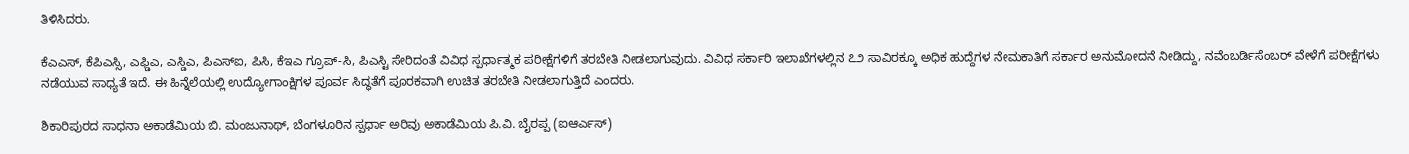ತಿಳಿಸಿದರು.

ಕೆಎಎಸ್, ಕೆಪಿಎಸ್ಸಿ, ಎಫ್ಡಿಎ, ಎಸ್ಡಿಎ, ಪಿಎಸ್ಐ, ಪಿಸಿ, ಕೆಇಎ ಗ್ರೂಪ್-ಸಿ, ಪಿಎಸ್ಟಿ ಸೇರಿದಂತೆ ವಿವಿಧ ಸ್ಪರ್ಧಾತ್ಮಕ ಪರೀಕ್ಷೆಗಳಿಗೆ ತರಬೇತಿ ನೀಡಲಾಗುವುದು. ವಿವಿಧ ಸರ್ಕಾರಿ ಇಲಾಖೆಗಳಲ್ಲಿನ ೭೨ ಸಾವಿರಕ್ಕೂ ಅಧಿಕ ಹುದ್ದೆಗಳ ನೇಮಕಾತಿಗೆ ಸರ್ಕಾರ ಅನುಮೋದನೆ ನೀಡಿದ್ದು, ನವೆಂಬರ್ಡಿಸೆಂಬರ್ ವೇಳೆಗೆ ಪರೀಕ್ಷೆಗಳು ನಡೆಯುವ ಸಾಧ್ಯತೆ ಇದೆ. ಈ ಹಿನ್ನೆಲೆಯಲ್ಲಿ ಉದ್ಯೋಗಾಂಕ್ಷಿಗಳ ಪೂರ್ವ ಸಿದ್ಧತೆಗೆ ಪೂರಕವಾಗಿ ಉಚಿತ ತರಬೇತಿ ನೀಡಲಾಗುತ್ತಿದೆ ಎಂದರು.

ಶಿಕಾರಿಪುರದ ಸಾಧನಾ ಅಕಾಡೆಮಿಯ ಬಿ. ಮಂಜುನಾಥ್, ಬೆಂಗಳೂರಿನ ಸ್ಪರ್ಧಾ ಅರಿವು ಅಕಾಡೆಮಿಯ ಪಿ.ವಿ. ಬೈರಪ್ಪ (ಐಆರ್ಎಸ್)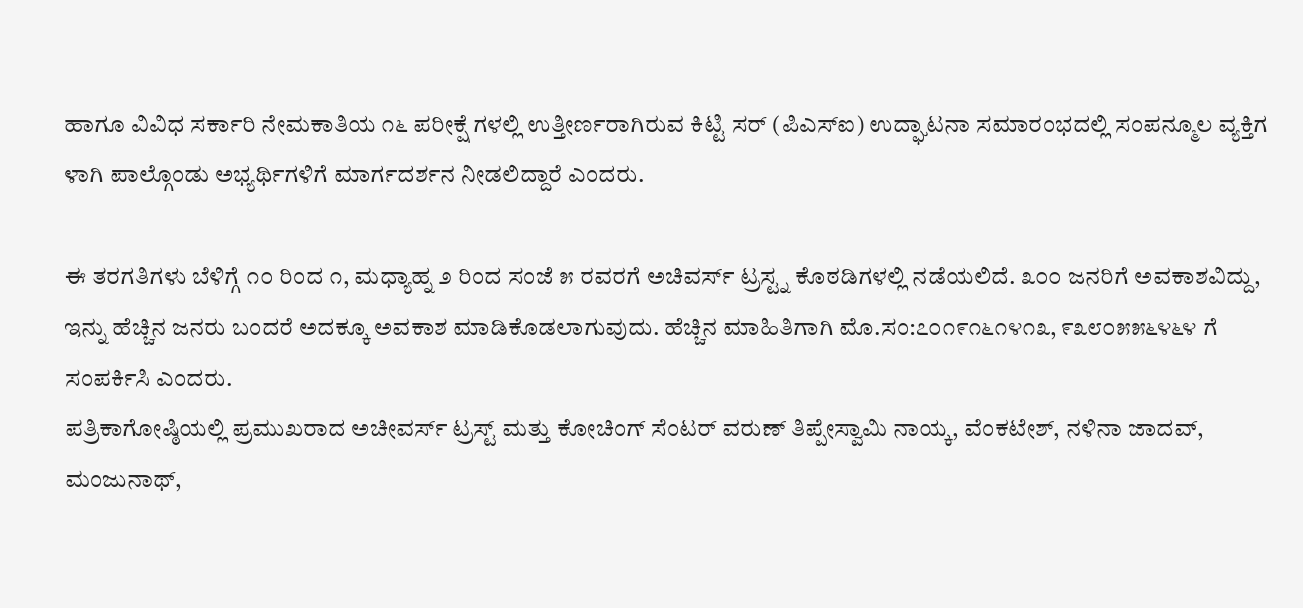ಹಾಗೂ ವಿವಿಧ ಸರ್ಕಾರಿ ನೇಮಕಾತಿಯ ೧೬ ಪರೀಕ್ಷೆ ಗಳಲ್ಲಿ ಉತ್ತೀರ್ಣರಾಗಿರುವ ಕಿಟ್ಟಿ ಸರ್ (ಪಿಎಸ್ಐ) ಉದ್ಘಾಟನಾ ಸಮಾರಂಭದಲ್ಲಿ ಸಂಪನ್ಮೂಲ ವ್ಯಕ್ತಿಗ ಳಾಗಿ ಪಾಲ್ಗೊಂಡು ಅಭ್ಯರ್ಥಿಗಳಿಗೆ ಮಾರ್ಗದರ್ಶನ ನೀಡಲಿದ್ದಾರೆ ಎಂದರು.

ಈ ತರಗತಿಗಳು ಬೆಳಿಗ್ಗೆ ೧೦ ರಿಂದ ೧, ಮಧ್ಯಾಹ್ನ ೨ ರಿಂದ ಸಂಜೆ ೫ ರವರಗೆ ಅಚಿವರ್ಸ್ ಟ್ರಸ್ಟ್ನ ಕೊಠಡಿಗಳಲ್ಲಿ ನಡೆಯಲಿದೆ. ೩೦೦ ಜನರಿಗೆ ಅವಕಾಶವಿದ್ದು, ಇನ್ನು ಹೆಚ್ಚಿನ ಜನರು ಬಂದರೆ ಅದಕ್ಕೂ ಅವಕಾಶ ಮಾಡಿಕೊಡಲಾಗುವುದು. ಹೆಚ್ಚಿನ ಮಾಹಿತಿಗಾಗಿ ಮೊ.ಸಂ:೭೦೧೯೧೬೧೪೧೩, ೯೩೮೦೫೫೬೪೬೪ ಗೆ ಸಂಪರ್ಕಿಸಿ ಎಂದರು.
ಪತ್ರಿಕಾಗೋಷ್ಠಿಯಲ್ಲಿ ಪ್ರಮುಖರಾದ ಅಚೀವರ್ಸ್ ಟ್ರಸ್ಟ್ ಮತ್ತು ಕೋಚಿಂಗ್ ಸೆಂಟರ್ ವರುಣ್ ತಿಪ್ಪೇಸ್ವಾಮಿ ನಾಯ್ಕ, ವೆಂಕಟೇಶ್, ನಳಿನಾ ಜಾದವ್, ಮಂಜುನಾಥ್,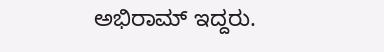ಅಭಿರಾಮ್ ಇದ್ದರು.